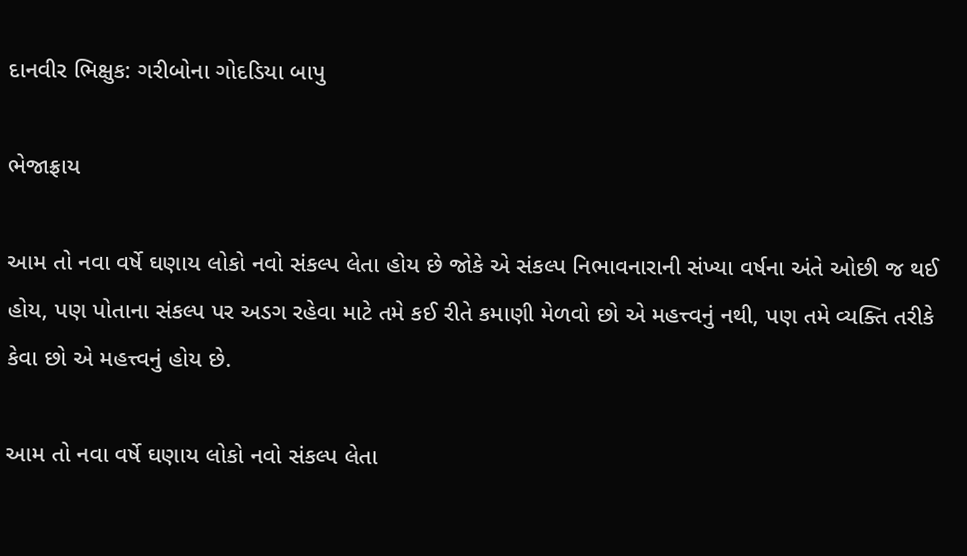દાનવીર ભિક્ષુક: ગરીબોના ગોદડિયા બાપુ

ભેજાફ્રાય

આમ તો નવા વર્ષે ઘણાય લોકો નવો સંકલ્પ લેતા હોય છે જોકે એ સંકલ્પ નિભાવનારાની સંખ્યા વર્ષના અંતે ઓછી જ થઈ હોય, પણ પોતાના સંકલ્પ પર અડગ રહેવા માટે તમે કઈ રીતે કમાણી મેળવો છો એ મહત્ત્વનું નથી, પણ તમે વ્યક્તિ તરીકે કેવા છો એ મહત્ત્વનું હોય છે.

આમ તો નવા વર્ષે ઘણાય લોકો નવો સંકલ્પ લેતા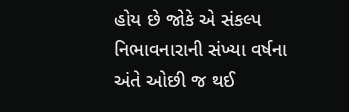હોય છે જોકે એ સંકલ્પ નિભાવનારાની સંખ્યા વર્ષના અંતે ઓછી જ થઈ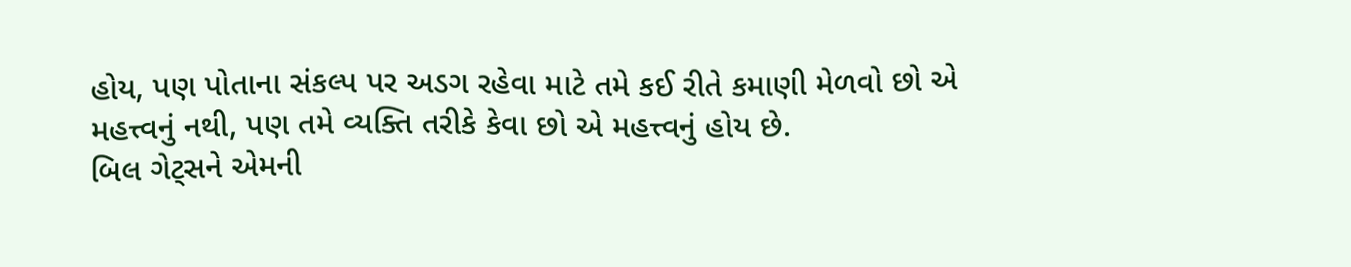હોય, પણ પોતાના સંકલ્પ પર અડગ રહેવા માટે તમે કઈ રીતે કમાણી મેળવો છો એ મહત્ત્વનું નથી, પણ તમે વ્યક્તિ તરીકે કેવા છો એ મહત્ત્વનું હોય છે.
બિલ ગેટ્સને એમની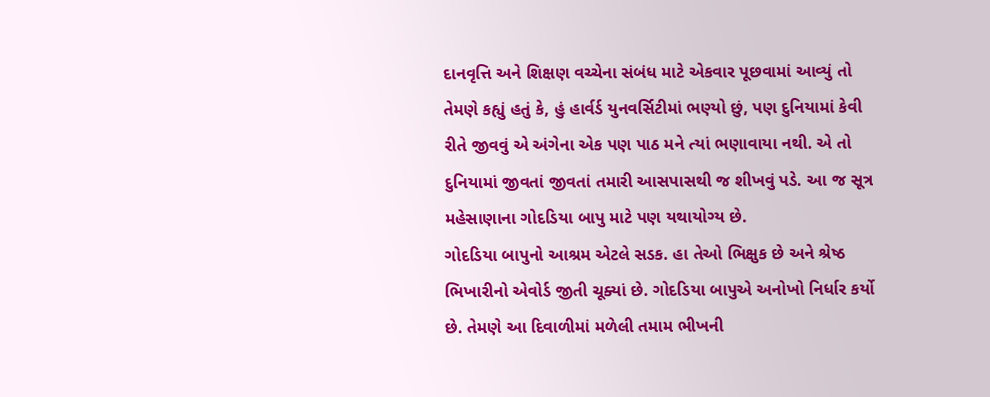દાનવૃત્તિ અને શિક્ષણ વચ્ચેના સંબંધ માટે એકવાર પૂછવામાં આવ્યું તો તેમણે કહ્યું હતું કે, હું હાર્વર્ડ યુનવર્સિટીમાં ભણ્યો છું, પણ દુનિયામાં કેવી રીતે જીવવું એ અંગેના એક પણ પાઠ મને ત્યાં ભણાવાયા નથી. એ તો દુનિયામાં જીવતાં જીવતાં તમારી આસપાસથી જ શીખવું પડે. આ જ સૂત્ર મહેસાણાના ગોદડિયા બાપુ માટે પણ યથાયોગ્ય છે.
ગોદડિયા બાપુનો આશ્રમ એટલે સડક. હા તેઓ ભિક્ષુક છે અને શ્રેષ્ઠ ભિખારીનો એવોર્ડ જીતી ચૂક્યાં છે. ગોદડિયા બાપુએ અનોખો નિર્ધાર કર્યો છે. તેમણે આ દિવાળીમાં મળેલી તમામ ભીખની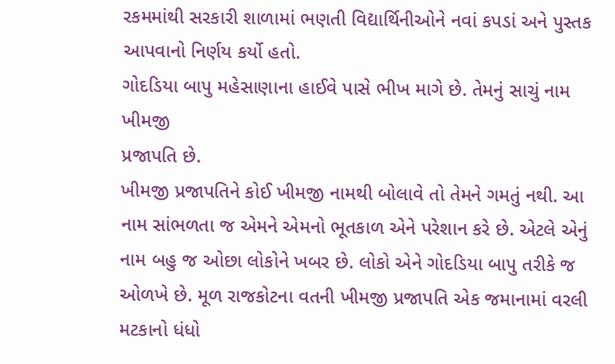રકમમાંથી સરકારી શાળામાં ભણતી વિદ્યાર્થિનીઓને નવાં કપડાં અને પુસ્તક આપવાનો નિર્ણય કર્યો હતો.
ગોદડિયા બાપુ મહેસાણાના હાઈવે પાસે ભીખ માગે છે. તેમનું સાચું નામ ખીમજી
પ્રજાપતિ છે.
ખીમજી પ્રજાપતિને કોઈ ખીમજી નામથી બોલાવે તો તેમને ગમતું નથી. આ નામ સાંભળતા જ એમને એમનો ભૂતકાળ એને પરેશાન કરે છે. એટલે એનું નામ બહુ જ ઓછા લોકોને ખબર છે. લોકો એને ગોદડિયા બાપુ તરીકે જ ઓળખે છે. મૂળ રાજકોટના વતની ખીમજી પ્રજાપતિ એક જમાનામાં વરલી મટકાનો ધંધો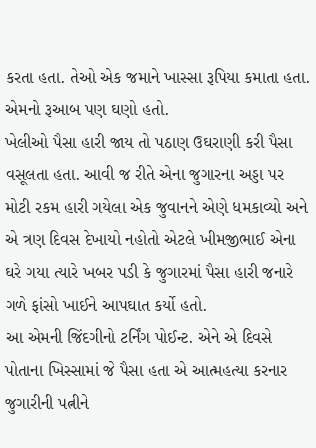કરતા હતા. તેઓ એક જમાને ખાસ્સા રૂપિયા કમાતા હતા. એમનો રૂઆબ પણ ઘણો હતો.
ખેલીઓ પૈસા હારી જાય તો પઠાણ ઉઘરાણી કરી પૈસા વસૂલતા હતા. આવી જ રીતે એના જુગારના અડ્ડા પર મોટી રકમ હારી ગયેલા એક જુવાનને એણે ધમકાવ્યો અને એ ત્રણ દિવસ દેખાયો નહોતો એટલે ખીમજીભાઈ એના ઘરે ગયા ત્યારે ખબર પડી કે જુગારમાં પૈસા હારી જનારે ગળે ફાંસો ખાઈને આપઘાત કર્યો હતો.
આ એમની જિંદગીનો ટર્નિંગ પોઈન્ટ. એને એ દિવસે પોતાના ખિસ્સામાં જે પૈસા હતા એ આત્મહત્યા કરનાર જુગારીની પત્નીને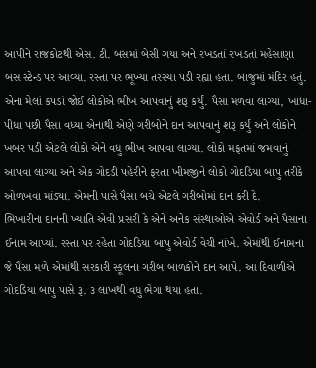આપીને રાજકોટથી એસ. ટી. બસમાં બેસી ગયા અને રખડતાં રખડતાં મહેસાણા બસ સ્ટેન્ડ પર આવ્યા. રસ્તા પર ભૂખ્યા તરસ્યા પડી રહ્યા હતા. બાજુમાં મંદિર હતું. એના મેલાં કપડાં જોઈ લોકોએ ભીખ આપવાનું શરૂ કર્યું. પૈસા મળવા લાગ્યા, ખાધા-પીધા પછી પૈસા વધ્યા એનાથી એણે ગરીબોને દાન આપવાનું શરૂ કર્યું અને લોકોને ખબર પડી એટલે લોકો એને વધુ ભીખ આપવા લાગ્યા. લોકો મફતમાં જમવાનું આપવા લાગ્યા અને એક ગોદડી પહેરીને ફરતા ખીમજીને લોકો ગોદડિયા બાપુ તરીકે ઓળખવા માંડ્યા. એમની પાસે પૈસા બચે એટલે ગરીબોમાં દાન કરી દે.
ભિખારીના દાનની ખ્યાતિ એવી પ્રસરી કે એને અનેક સંસ્થાઓએ એવોર્ડ અને પૈસાના ઈનામ આપ્યાં. રસ્તા પર રહેતા ગોદડિયા બાપુ એવોર્ડ વેચી નાંખે. એમાંથી ઈનામના જે પૈસા મળે એમાંથી સરકારી સ્કૂલના ગરીબ બાળકોને દાન આપે. આ દિવાળીએ ગોદડિયા બાપુ પાસે રૂ. ૩ લાખથી વધુ ભેગા થયા હતા.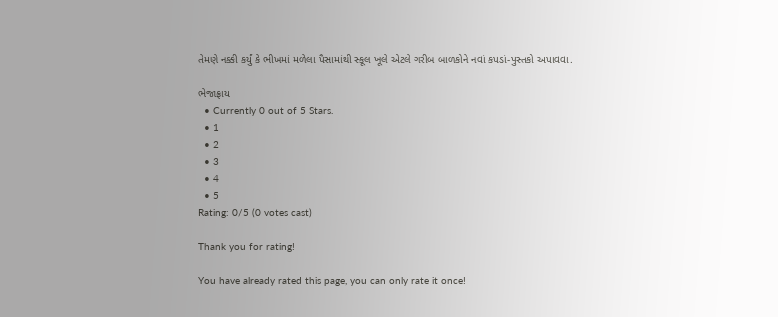તેમણે નક્કી કર્યું કે ભીખમાં મળેલા પૈસામાંથી સ્કૂલ ખૂલે એટલે ગરીબ બાળકોને નવાં કપડાં-પુસ્તકો અપાવવા.

ભેજાફ્રાય
  • Currently 0 out of 5 Stars.
  • 1
  • 2
  • 3
  • 4
  • 5
Rating: 0/5 (0 votes cast)

Thank you for rating!

You have already rated this page, you can only rate it once!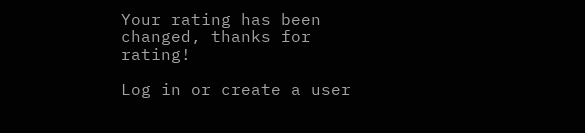Your rating has been changed, thanks for rating!

Log in or create a user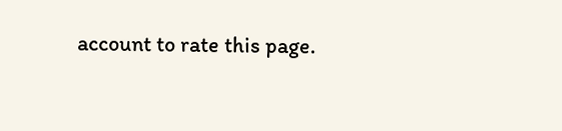account to rate this page.